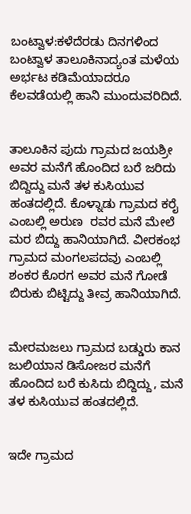ಬಂಟ್ವಾಳ:ಕಳೆದೆರಡು ದಿನಗಳಿಂದ ಬಂಟ್ವಾಳ ತಾಲೂಕಿನಾದ್ಯಂತ ಮಳೆಯ ಅರ್ಭಟ ಕಡಿಮೆಯಾದರೂ ಕೆಲವಡೆಯಲ್ಲಿ ಹಾನಿ ಮುಂದುವರಿದಿದೆ.


ತಾಲೂಕಿನ ಪುದು ಗ್ರಾಮದ ಜಯಶ್ರೀ ಅವರ ಮನೆಗೆ ಹೊಂದಿದ ಬರೆ ಜರಿದು ಬಿದ್ದಿದ್ದು ಮನೆ ತಳ ಕುಸಿಯುವ ಹಂತದಲ್ಲಿದೆ. ಕೊಳ್ನಾಡು ಗ್ರಾಮದ ಕರೈ ಎಂಬಲ್ಲಿ ಅರುಣ  ರವರ ಮನೆ ಮೇಲೆ ಮರ ಬಿದ್ದು ಹಾನಿಯಾಗಿದೆ. ವೀರಕಂಭ ಗ್ರಾಮದ ಮಂಗಲಪದವು ಎಂಬಲ್ಲಿ ಶಂಕರ ಕೊರಗ ಅವರ ಮನೆ ಗೋಡೆ ಬಿರುಕು ಬಿಟ್ಟಿದ್ದು ತೀವ್ರ ಹಾನಿಯಾಗಿದೆ.


ಮೇರಮಜಲು ಗ್ರಾಮದ ಬಡ್ಡುರು ಕಾನ ಜುಲಿಯಾನ ಡಿಸೋಜರ ಮನೆಗೆ ಹೊಂದಿದ ಬರೆ ಕುಸಿದು ಬಿದ್ದಿದ್ದು, ಮನೆ ತಳ ಕುಸಿಯುವ ಹಂತದಲ್ಲಿದೆ.


ಇದೇ ಗ್ರಾಮದ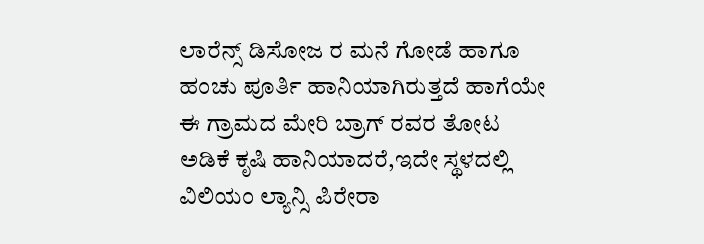ಲಾರೆನ್ಸ್ ಡಿಸೋಜ ರ ಮನೆ ಗೋಡೆ ಹಾಗೂ ಹಂಚು ಪೂರ್ತಿ ಹಾನಿಯಾಗಿರುತ್ತದೆ ಹಾಗೆಯೇ ಈ ಗ್ರಾಮದ ಮೇರಿ ಬ್ರಾಗ್ ರವರ ತೋಟ ಅಡಿಕೆ ಕೃಷಿ ಹಾನಿಯಾದರೆ,ಇದೇ ಸ್ಥಳದಲ್ಲಿ ವಿಲಿಯಂ ಲ್ಯಾನ್ಸಿ ಪಿರೇರಾ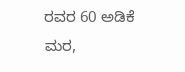ರವರ 60 ಅಡಿಕೆ ಮರ,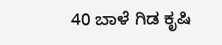40 ಬಾಳೆ ಗಿಡ ಕೃಷಿ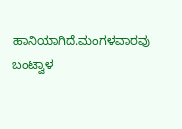ಹಾನಿಯಾಗಿದೆ.ಮಂಗಳವಾರವು ಬಂಟ್ವಾಳ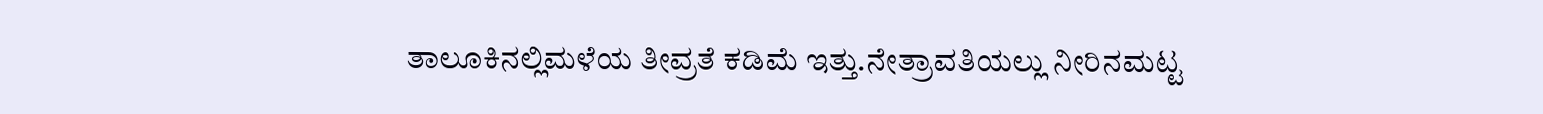ತಾಲೂಕಿನಲ್ಲಿ‌ಮಳೆಯ ತೀವ್ರತೆ ಕಡಿಮೆ ಇತ್ತು.ನೇತ್ರಾವತಿಯಲ್ಲು ನೀರಿನಮಟ್ಟ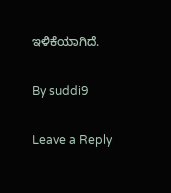ಇಳಿಕೆಯಾಗಿದೆ.

By suddi9

Leave a Reply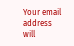Your email address will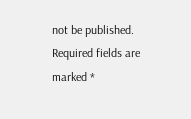not be published. Required fields are marked *